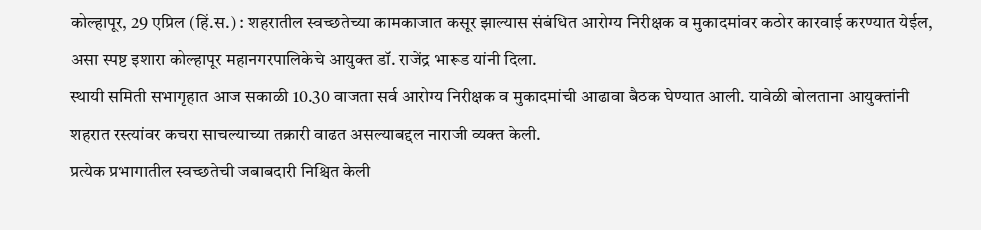कोल्हापूर, 29 एप्रिल (हिं.स.) : शहरातील स्वच्छतेच्या कामकाजात कसूर झाल्यास संबंधित आरोग्य निरीक्षक व मुकादमांवर कठोर कारवाई करण्यात येईल, असा स्पष्ट इशारा कोल्हापूर महानगरपालिकेचे आयुक्त डॉ. राजेंद्र भारूड यांनी दिला.
स्थायी समिती सभागृहात आज सकाळी 10.30 वाजता सर्व आरोग्य निरीक्षक व मुकादमांची आढावा बैठक घेण्यात आली. यावेळी बोलताना आयुक्तांनी शहरात रस्त्यांवर कचरा साचल्याच्या तक्रारी वाढत असल्याबद्दल नाराजी व्यक्त केली.
प्रत्येक प्रभागातील स्वच्छतेची जबाबदारी निश्चित केली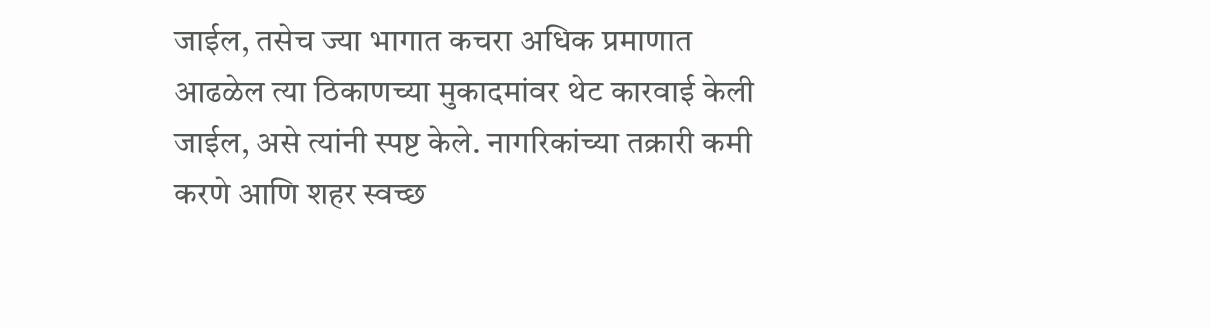जाईल, तसेच ज्या भागात कचरा अधिक प्रमाणात आढळेल त्या ठिकाणच्या मुकादमांवर थेट कारवाई केली जाईल, असे त्यांनी स्पष्ट केले. नागरिकांच्या तक्रारी कमी करणे आणि शहर स्वच्छ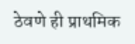ठेवणे ही प्राथमिक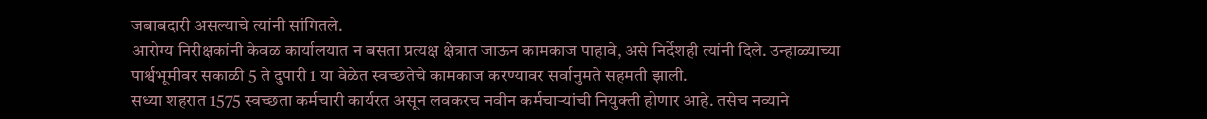जबाबदारी असल्याचे त्यांनी सांगितले.
आरोग्य निरीक्षकांनी केवळ कार्यालयात न बसता प्रत्यक्ष क्षेत्रात जाऊन कामकाज पाहावे, असे निर्देशही त्यांनी दिले. उन्हाळ्याच्या पार्श्वभूमीवर सकाळी 5 ते दुपारी 1 या वेळेत स्वच्छतेचे कामकाज करण्यावर सर्वानुमते सहमती झाली.
सध्या शहरात 1575 स्वच्छता कर्मचारी कार्यरत असून लवकरच नवीन कर्मचाऱ्यांची नियुक्ती होणार आहे. तसेच नव्याने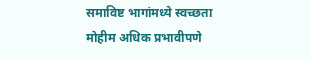समाविष्ट भागांमध्ये स्वच्छता मोहीम अधिक प्रभावीपणे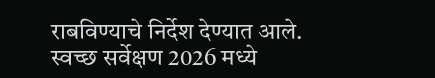राबविण्याचे निर्देश देण्यात आले.
स्वच्छ सर्वेक्षण 2026 मध्ये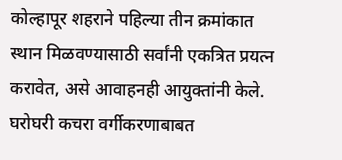कोल्हापूर शहराने पहिल्या तीन क्रमांकात स्थान मिळवण्यासाठी सर्वांनी एकत्रित प्रयत्न करावेत, असे आवाहनही आयुक्तांनी केले. घरोघरी कचरा वर्गीकरणाबाबत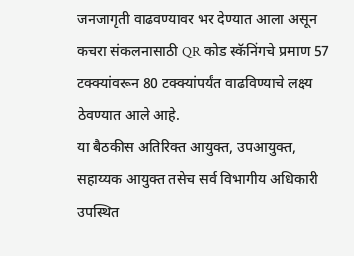जनजागृती वाढवण्यावर भर देण्यात आला असून कचरा संकलनासाठी QR कोड स्कॅनिंगचे प्रमाण 57 टक्क्यांवरून 80 टक्क्यांपर्यंत वाढविण्याचे लक्ष्य ठेवण्यात आले आहे.
या बैठकीस अतिरिक्त आयुक्त, उपआयुक्त, सहाय्यक आयुक्त तसेच सर्व विभागीय अधिकारी उपस्थित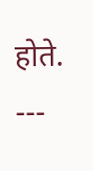होते.
---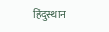हिंदुस्थान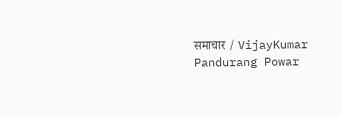समाचार / VijayKumar Pandurang Powar